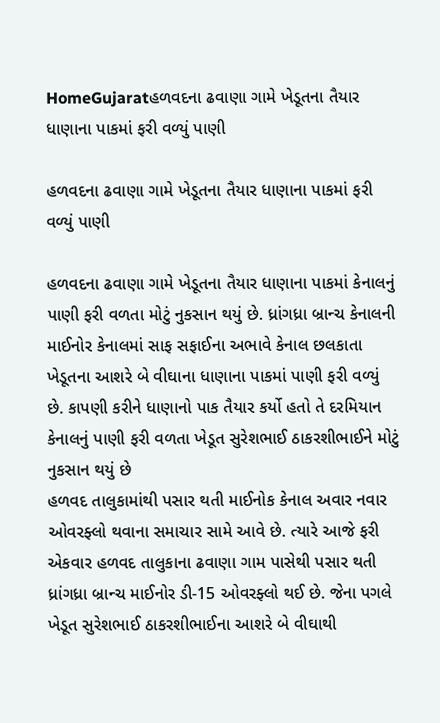HomeGujaratહળવદના ઢવાણા ગામે ખેડૂતના તૈયાર ધાણાના પાકમાં ફરી વળ્યું પાણી

હળવદના ઢવાણા ગામે ખેડૂતના તૈયાર ધાણાના પાકમાં ફરી વળ્યું પાણી

હળવદના ઢવાણા ગામે ખેડૂતના તૈયાર ધાણાના પાકમાં કેનાલનું પાણી ફરી વળતા મોટું નુકસાન થયું છે. ધ્રાંગધ્રા બ્રાન્ચ કેનાલની માઈનોર કેનાલમાં સાફ સફાઈના અભાવે કેનાલ છલકાતા ખેડૂતના આશરે બે વીઘાના ધાણાના પાકમાં પાણી ફરી વળ્યું છે. કાપણી કરીને ધાણાનો પાક તૈયાર કર્યો હતો તે દરમિયાન કેનાલનું પાણી ફરી વળતા ખેડૂત સુરેશભાઈ ઠાકરશીભાઈને મોટું નુકસાન થયું છે
હળવદ તાલુકામાંથી પસાર થતી માઈનોક કેનાલ અવાર નવાર ઓવરફ્લો થવાના સમાચાર સામે આવે છે. ત્યારે આજે ફરી એકવાર હળવદ તાલુકાના ઢવાણા ગામ પાસેથી પસાર થતી ધ્રાંગધ્રા બ્રાન્ચ માઈનોર ડી-15 ઓવરફ્લો થઈ છે. જેના પગલે ખેડૂત સુરેશભાઈ ઠાકરશીભાઈના આશરે બે વીઘાથી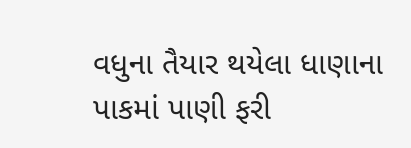વધુના તૈયાર થયેલા ધાણાના પાકમાં પાણી ફરી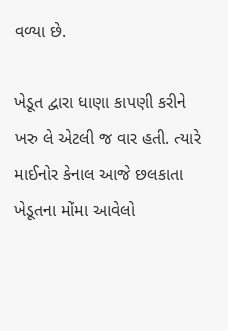વળ્યા છે.

ખેડૂત દ્વારા ધાણા કાપણી કરીને ખરુ લે એટલી જ વાર હતી. ત્યારે માઈનોર કેનાલ આજે છલકાતા ખેડૂતના મોંમા આવેલો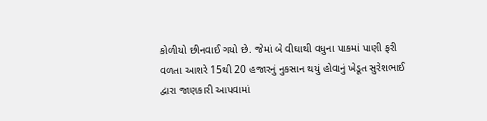કોળીયો છીનવાઈ ગયો છે. જેમાં બે વીઘાથી વધુના પાકમાં પાણી ફરી વળતા આશરે 15થી 20 હજારનું નુકસાન થયું હોવાનું ખેડૂત સુરેશભાઈ દ્વારા જાણકારી આપવામાં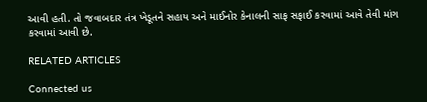આવી હતી. તો જવાબદાર તંત્ર ખેડૂતને સહાય અને માઈનોર કેનાલની સાફ સફાઈ કરવામાં આવે તેવી માંગ કરવામાં આવી છે.

RELATED ARTICLES

Connected us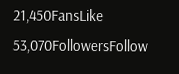21,450FansLike
53,070FollowersFollow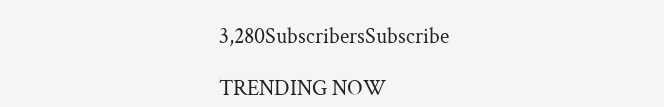3,280SubscribersSubscribe

TRENDING NOW